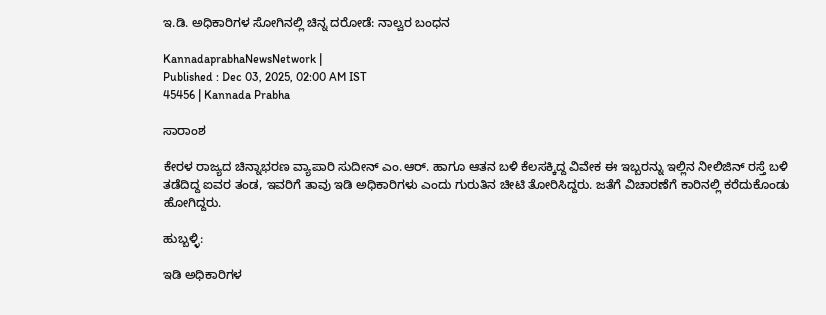ಇ.ಡಿ. ಅಧಿಕಾರಿಗಳ ಸೋಗಿನಲ್ಲಿ ಚಿನ್ನ ದರೋಡೆ: ನಾಲ್ವರ ಬಂಧನ

KannadaprabhaNewsNetwork |
Published : Dec 03, 2025, 02:00 AM IST
45456 | Kannada Prabha

ಸಾರಾಂಶ

ಕೇರಳ ರಾಜ್ಯದ ಚಿನ್ನಾಭರಣ ವ್ಯಾಪಾರಿ ಸುದೀನ್‌ ಎಂ.ಆರ್‌. ಹಾಗೂ ಆತನ ಬಳಿ ಕೆಲಸಕ್ಕಿದ್ದ ವಿವೇಕ ಈ ಇಬ್ಬರನ್ನು ಇಲ್ಲಿನ ನೀಲಿಜಿನ್‌ ರಸ್ತೆ ಬಳಿ ತಡೆದಿದ್ದ ಐವರ ತಂಡ, ಇವರಿಗೆ ತಾವು ಇಡಿ ಅಧಿಕಾರಿಗಳು ಎಂದು ಗುರುತಿನ ಚೀಟಿ ತೋರಿಸಿದ್ದರು. ಜತೆಗೆ ವಿಚಾರಣೆಗೆ ಕಾರಿನಲ್ಲಿ ಕರೆದುಕೊಂಡು ಹೋಗಿದ್ದರು.

ಹುಬ್ಬಳ್ಳಿ:

ಇಡಿ ಅಧಿಕಾರಿಗಳ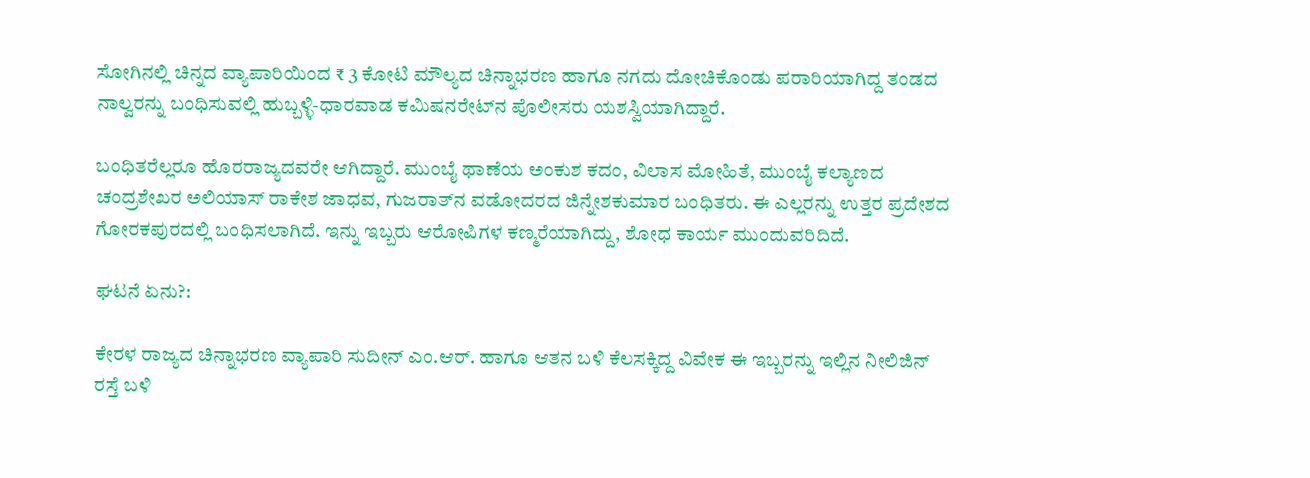ಸೋಗಿನಲ್ಲಿ ಚಿನ್ನದ ವ್ಯಾಪಾರಿಯಿಂದ ₹ 3 ಕೋಟಿ ಮೌಲ್ಯದ ಚಿನ್ನಾಭರಣ ಹಾಗೂ ನಗದು ದೋಚಿಕೊಂಡು ಪರಾರಿಯಾಗಿದ್ದ ತಂಡದ ನಾಲ್ವರನ್ನು ಬಂಧಿಸುವಲ್ಲಿ ಹುಬ್ಬಳ್ಳಿ-ಧಾರವಾಡ ಕಮಿಷನರೇಟ್‌ನ ಪೊಲೀಸರು ಯಶಸ್ವಿಯಾಗಿದ್ದಾರೆ.

ಬಂಧಿತರೆಲ್ಲರೂ ಹೊರರಾಜ್ಯದವರೇ ಆಗಿದ್ದಾರೆ. ಮುಂಬೈ ಥಾಣೆಯ ಅಂಕುಶ ಕದಂ, ವಿಲಾಸ ಮೋಹಿತೆ, ಮುಂಬೈ ಕಲ್ಯಾಣದ ಚಂದ್ರಶೇಖರ ಅಲಿಯಾಸ್‌ ರಾಕೇಶ ಜಾಧವ, ಗುಜರಾತ್‌ನ ವಡೋದರದ ಜಿನ್ನೇಶಕುಮಾರ ಬಂಧಿತರು. ಈ ಎಲ್ಲರನ್ನು ಉತ್ತರ ಪ್ರದೇಶದ ಗೋರಕಪುರದಲ್ಲಿ ಬಂಧಿಸಲಾಗಿದೆ. ಇನ್ನು ಇಬ್ಬರು ಆರೋಪಿಗಳ ಕಣ್ಮರೆಯಾಗಿದ್ದು, ಶೋಧ ಕಾರ್ಯ ಮುಂದುವರಿದಿದೆ.

ಘಟನೆ ಏನು?:

ಕೇರಳ ರಾಜ್ಯದ ಚಿನ್ನಾಭರಣ ವ್ಯಾಪಾರಿ ಸುದೀನ್‌ ಎಂ.ಆರ್‌. ಹಾಗೂ ಆತನ ಬಳಿ ಕೆಲಸಕ್ಕಿದ್ದ ವಿವೇಕ ಈ ಇಬ್ಬರನ್ನು ಇಲ್ಲಿನ ನೀಲಿಜಿನ್‌ ರಸ್ತೆ ಬಳಿ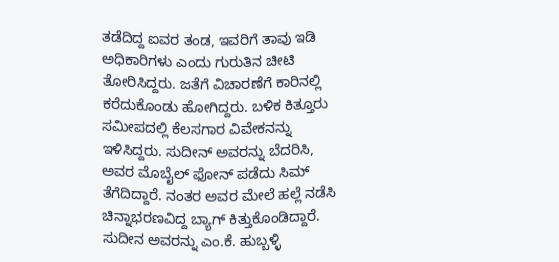ತಡೆದಿದ್ದ ಐವರ ತಂಡ, ಇವರಿಗೆ ತಾವು ಇಡಿ ಅಧಿಕಾರಿಗಳು ಎಂದು ಗುರುತಿನ ಚೀಟಿ ತೋರಿಸಿದ್ದರು. ಜತೆಗೆ ವಿಚಾರಣೆಗೆ ಕಾರಿನಲ್ಲಿ ಕರೆದುಕೊಂಡು ಹೋಗಿದ್ದರು. ಬಳಿಕ ಕಿತ್ತೂರು ಸಮೀಪದಲ್ಲಿ ಕೆಲಸಗಾರ ವಿವೇಕನನ್ನು ಇಳಿಸಿದ್ದರು. ಸುದೀನ್‌ ಅವರನ್ನು ಬೆದರಿಸಿ, ಅವರ ಮೊಬೈಲ್‌ ಫೋನ್‌ ಪಡೆದು ಸಿಮ್‌ ತೆಗೆದಿದ್ದಾರೆ. ನಂತರ ಅವರ ಮೇಲೆ ಹಲ್ಲೆ ನಡೆಸಿ ಚಿನ್ನಾಭರಣವಿದ್ದ ಬ್ಯಾಗ್‌ ಕಿತ್ತುಕೊಂಡಿದ್ದಾರೆ. ಸುದೀನ ಅವರನ್ನು ಎಂ.ಕೆ. ಹುಬ್ಬಳ್ಳಿ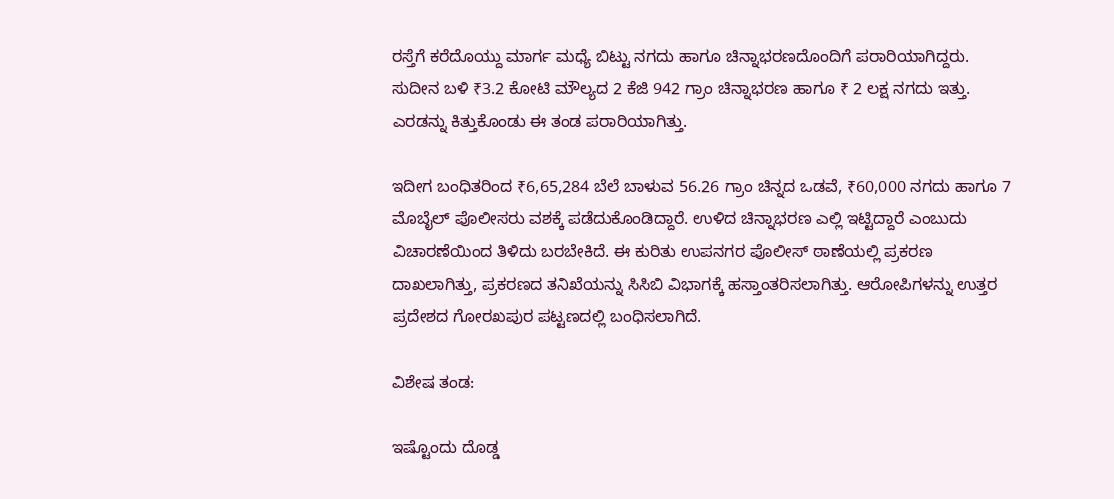ರಸ್ತೆಗೆ ಕರೆದೊಯ್ದು ಮಾರ್ಗ ಮಧ್ಯೆ ಬಿಟ್ಟು ನಗದು ಹಾಗೂ ಚಿನ್ನಾಭರಣದೊಂದಿಗೆ ಪರಾರಿಯಾಗಿದ್ದರು. ಸುದೀನ ಬಳಿ ₹3.2 ಕೋಟಿ ಮೌಲ್ಯದ 2 ಕೆಜಿ 942 ಗ್ರಾಂ ಚಿನ್ನಾಭರಣ ಹಾಗೂ ₹ 2 ಲಕ್ಷ ನಗದು ಇತ್ತು. ಎರಡನ್ನು ಕಿತ್ತುಕೊಂಡು ಈ ತಂಡ ಪರಾರಿಯಾಗಿತ್ತು.

ಇದೀಗ ಬಂಧಿತರಿಂದ ₹6,65,284 ಬೆಲೆ ಬಾಳುವ 56.26 ಗ್ರಾಂ ಚಿನ್ನದ ಒಡವೆ, ₹60,000 ನಗದು ಹಾಗೂ 7 ಮೊಬೈಲ್‌ ಪೊಲೀಸರು ವಶಕ್ಕೆ ಪಡೆದುಕೊಂಡಿದ್ದಾರೆ. ಉಳಿದ ಚಿನ್ನಾಭರಣ ಎಲ್ಲಿ ಇಟ್ಟಿದ್ದಾರೆ ಎಂಬುದು ವಿಚಾರಣೆಯಿಂದ ತಿಳಿದು ಬರಬೇಕಿದೆ. ಈ ಕುರಿತು ಉಪನಗರ ಪೊಲೀಸ್‌ ಠಾಣೆಯಲ್ಲಿ ಪ್ರಕರಣ ದಾಖಲಾಗಿತ್ತು, ಪ್ರಕರಣದ ತನಿಖೆಯನ್ನು ಸಿಸಿಬಿ ವಿಭಾಗಕ್ಕೆ ಹಸ್ತಾಂತರಿಸಲಾಗಿತ್ತು. ಆರೋಪಿಗಳನ್ನು ಉತ್ತರ ಪ್ರದೇಶದ ಗೋರಖಪುರ ಪಟ್ಟಣದಲ್ಲಿ ಬಂಧಿಸಲಾಗಿದೆ.

ವಿಶೇಷ ತಂಡ:

ಇಷ್ಟೊಂದು ದೊಡ್ಡ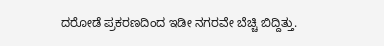ದರೋಡೆ ಪ್ರಕರಣದಿಂದ ಇಡೀ ನಗರವೇ ಬೆಚ್ಚಿ ಬಿದ್ದಿತ್ತು.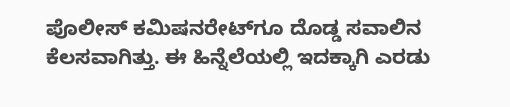ಪೊಲೀಸ್‌ ಕಮಿಷನರೇಟ್‌ಗೂ ದೊಡ್ಡ ಸವಾಲಿನ ಕೆಲಸವಾಗಿತ್ತು. ಈ ಹಿನ್ನೆಲೆಯಲ್ಲಿ ಇದಕ್ಕಾಗಿ ಎರಡು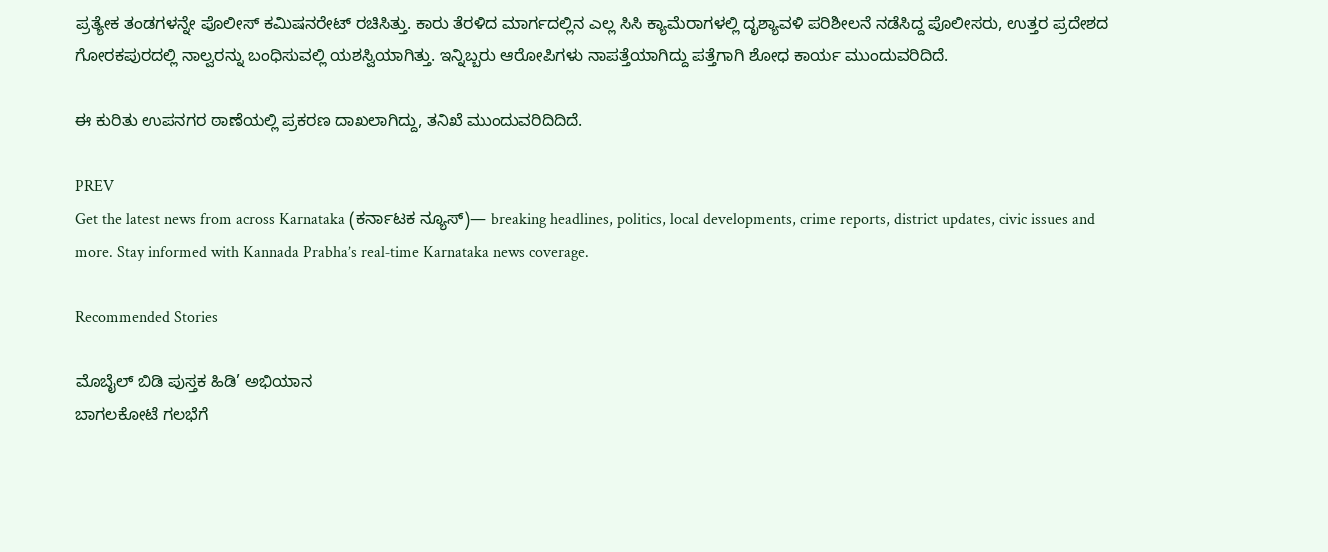ಪ್ರತ್ಯೇಕ ತಂಡಗಳನ್ನೇ ಪೊಲೀಸ್‌ ಕಮಿಷನರೇಟ್‌ ರಚಿಸಿತ್ತು. ಕಾರು ತೆರಳಿದ ಮಾರ್ಗದಲ್ಲಿನ ಎಲ್ಲ ಸಿಸಿ ಕ್ಯಾಮೆರಾಗಳಲ್ಲಿ ದೃಶ್ಯಾವಳಿ ಪರಿಶೀಲನೆ ನಡೆಸಿದ್ದ ಪೊಲೀಸರು, ಉತ್ತರ ಪ್ರದೇಶದ ಗೋರಕಪುರದಲ್ಲಿ ನಾಲ್ವರನ್ನು ಬಂಧಿಸುವಲ್ಲಿ ಯಶಸ್ವಿಯಾಗಿತ್ತು. ಇನ್ನಿಬ್ಬರು ಆರೋಪಿಗಳು ನಾಪತ್ತೆಯಾಗಿದ್ದು ಪತ್ತೆಗಾಗಿ ಶೋಧ ಕಾರ್ಯ ಮುಂದುವರಿದಿದೆ.

ಈ ಕುರಿತು ಉಪನಗರ ಠಾಣೆಯಲ್ಲಿ ಪ್ರಕರಣ ದಾಖಲಾಗಿದ್ದು, ತನಿಖೆ ಮುಂದುವರಿದಿದಿದೆ.

PREV
Get the latest news from across Karnataka (ಕರ್ನಾಟಕ ನ್ಯೂಸ್)— breaking headlines, politics, local developments, crime reports, district updates, civic issues and more. Stay informed with Kannada Prabha’s real‑time Karnataka news coverage.

Recommended Stories

ಮೊಬೈಲ್‌ ಬಿಡಿ ಪುಸ್ತಕ ಹಿಡಿ’ ಅಭಿಯಾನ
ಬಾಗಲಕೋಟೆ ಗಲಭೆಗೆ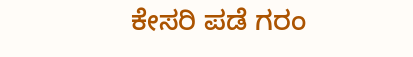ಕೇಸರಿ ಪಡೆ ಗರಂ